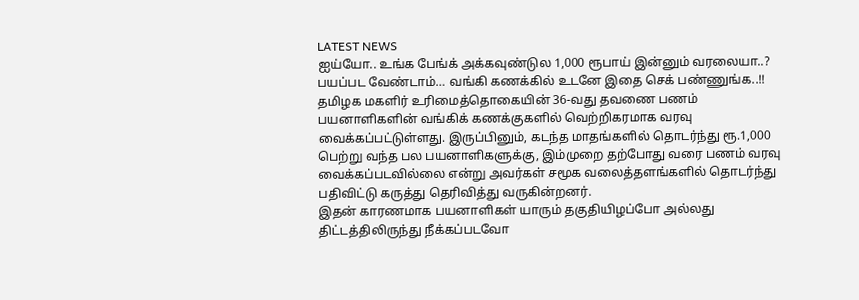LATEST NEWS
ஐய்யோ.. உங்க பேங்க் அக்கவுண்டுல 1,000 ரூபாய் இன்னும் வரலையா..? பயப்பட வேண்டாம்… வங்கி கணக்கில் உடனே இதை செக் பண்ணுங்க..!!
தமிழக மகளிர் உரிமைத்தொகையின் 36-வது தவணை பணம் பயனாளிகளின் வங்கிக் கணக்குகளில் வெற்றிகரமாக வரவு வைக்கப்பட்டுள்ளது. இருப்பினும், கடந்த மாதங்களில் தொடர்ந்து ரூ.1,000 பெற்று வந்த பல பயனாளிகளுக்கு, இம்முறை தற்போது வரை பணம் வரவு வைக்கப்படவில்லை என்று அவர்கள் சமூக வலைத்தளங்களில் தொடர்ந்து பதிவிட்டு கருத்து தெரிவித்து வருகின்றனர்.
இதன் காரணமாக பயனாளிகள் யாரும் தகுதியிழப்போ அல்லது திட்டத்திலிருந்து நீக்கப்படவோ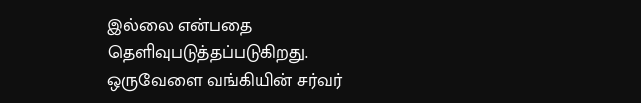இல்லை என்பதை தெளிவுபடுத்தப்படுகிறது. ஒருவேளை வங்கியின் சர்வர்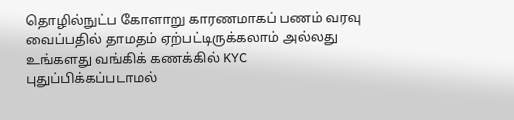தொழில்நுட்ப கோளாறு காரணமாகப் பணம் வரவு வைப்பதில் தாமதம் ஏற்பட்டிருக்கலாம் அல்லது உங்களது வங்கிக் கணக்கில் KYC புதுப்பிக்கப்படாமல்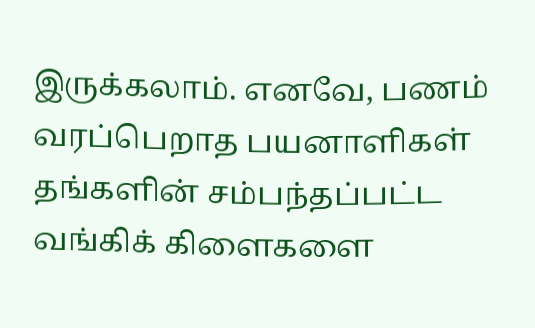இருக்கலாம். எனவே, பணம் வரப்பெறாத பயனாளிகள் தங்களின் சம்பந்தப்பட்ட வங்கிக் கிளைகளை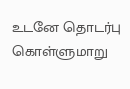உடனே தொடர்பு கொள்ளுமாறு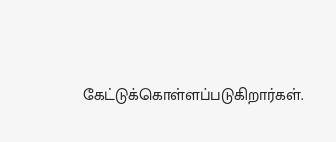கேட்டுக்கொள்ளப்படுகிறார்கள்.